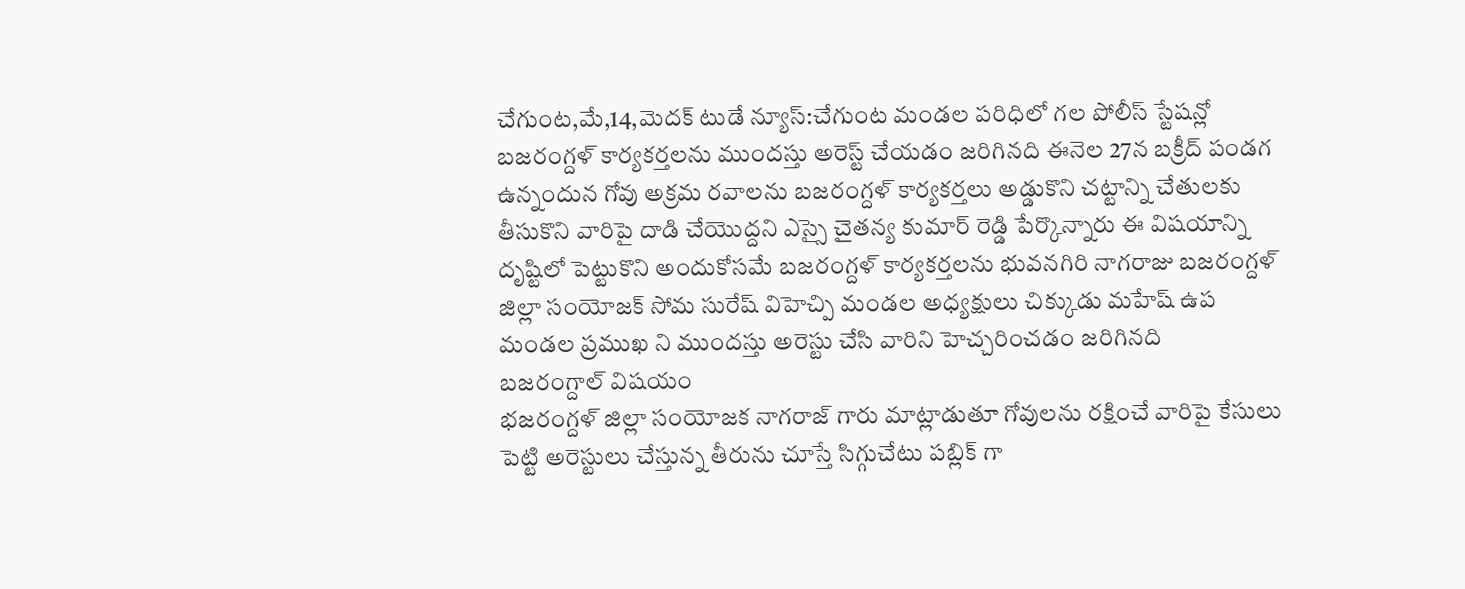చేగుంట,మే,14,మెదక్ టుడే న్యూస్:చేగుంట మండల పరిధిలో గల పోలీస్ స్టేషన్లో బజరంగ్దళ్ కార్యకర్తలను ముందస్తు అరెస్ట్ చేయడం జరిగినది ఈనెల 27న బక్రీద్ పండగ ఉన్నందున గోవు అక్రమ రవాలను బజరంగ్దళ్ కార్యకర్తలు అడ్డుకొని చట్టాన్ని చేతులకు తీసుకొని వారిపై దాడి చేయొద్దని ఎస్సై చైతన్య కుమార్ రెడ్డి పేర్కొన్నారు ఈ విషయాన్ని దృష్టిలో పెట్టుకొని అందుకోసమే బజరంగ్దళ్ కార్యకర్తలను భువనగిరి నాగరాజు బజరంగ్దళ్ జిల్లా సంయోజక్ సోమ సురేష్ విహెచ్పి మండల అధ్యక్షులు చిక్కుడు మహేష్ ఉప మండల ప్రముఖ ని ముందస్తు అరెస్టు చేసి వారిని హెచ్చరించడం జరిగినది
బజరంగ్దాల్ విషయం
భజరంగ్దళ్ జిల్లా సంయోజక నాగరాజ్ గారు మాట్లాడుతూ గోవులను రక్షించే వారిపై కేసులు పెట్టి అరెస్టులు చేస్తున్న తీరును చూస్తే సిగ్గుచేటు పబ్లిక్ గా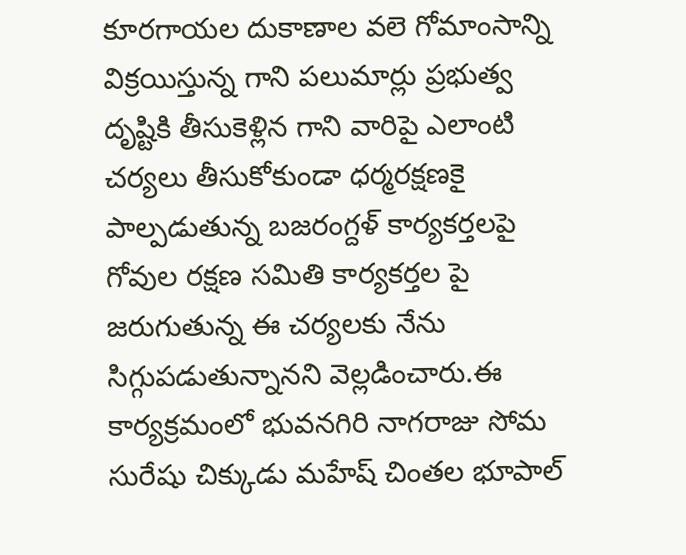కూరగాయల దుకాణాల వలె గోమాంసాన్ని విక్రయిస్తున్న గాని పలుమార్లు ప్రభుత్వ దృష్టికి తీసుకెళ్లిన గాని వారిపై ఎలాంటి చర్యలు తీసుకోకుండా ధర్మరక్షణకై పాల్పడుతున్న బజరంగ్దళ్ కార్యకర్తలపై గోవుల రక్షణ సమితి కార్యకర్తల పై జరుగుతున్న ఈ చర్యలకు నేను సిగ్గుపడుతున్నానని వెల్లడించారు.ఈ కార్యక్రమంలో భువనగిరి నాగరాజు సోమ సురేషు చిక్కుడు మహేష్ చింతల భూపాల్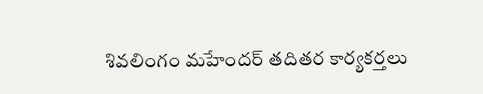శివలింగం మహేందర్ తదితర కార్యకర్తలు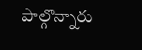పాల్గొన్నారు